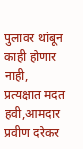पुलावर थांबून काही होणार नाही, प्रत्यक्षात मदत हवी,आमदार प्रवीण दरेकर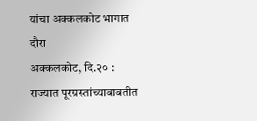यांचा अक्कलकोट भागात दौरा
अक्कलकोट, दि.२० : राज्यात पूरग्रस्तांच्याबाबतीत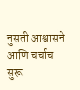नुसती आश्वासने आणि चर्चाच सुरू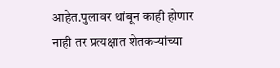आहेत.पुलावर थांबून काही होणार नाही तर प्रत्यक्षात शेतकऱ्यांच्या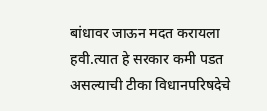बांधावर जाऊन मदत करायला हवी.त्यात हे सरकार कमी पडत असल्याची टीका विधानपरिषदेचे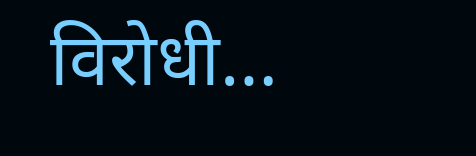विरोधी…